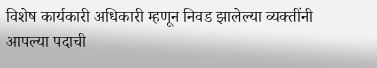विशेष कार्यकारी अधिकारी म्हणून निवड झालेल्या व्यक्तींनी आपल्या पदाची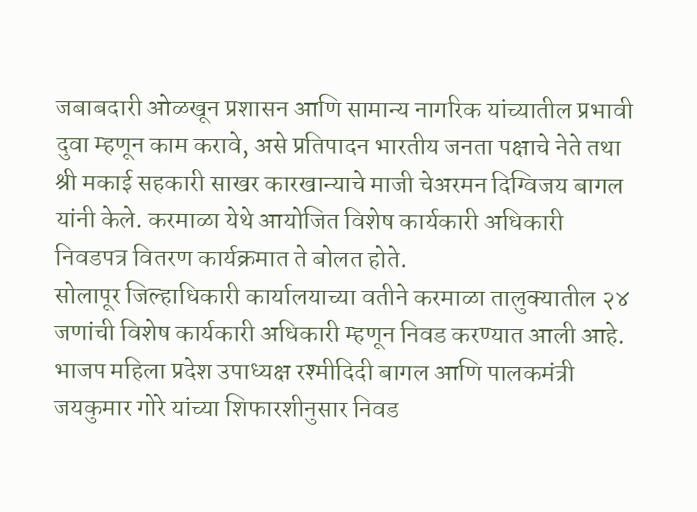जबाबदारी ओळखून प्रशासन आणि सामान्य नागरिक यांच्यातील प्रभावी दुवा म्हणून काम करावे, असे प्रतिपादन भारतीय जनता पक्षाचे नेते तथा श्री मकाई सहकारी साखर कारखान्याचे माजी चेअरमन दिग्विजय बागल यांनी केले. करमाळा येथे आयोजित विशेष कार्यकारी अधिकारी निवडपत्र वितरण कार्यक्रमात ते बोलत होते.
सोलापूर जिल्हाधिकारी कार्यालयाच्या वतीने करमाळा तालुक्यातील २४ जणांची विशेष कार्यकारी अधिकारी म्हणून निवड करण्यात आली आहे. भाजप महिला प्रदेश उपाध्यक्ष रश्मीदिदी बागल आणि पालकमंत्री जयकुमार गोरे यांच्या शिफारशीनुसार निवड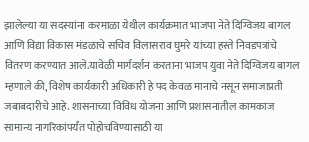झालेल्या या सदस्यांना करमाळा येथील कार्यक्रमात भाजपा नेते दिग्विजय बागल आणि विद्या विकास मंडळाचे सचिव विलासराव घुमरे यांच्या हस्ते निवडपत्रांचे वितरण करण्यात आले.यावेळी मार्गदर्शन करताना भाजप युवा नेते दिग्विजय बागल म्हणाले की, विशेष कार्यकारी अधिकारी हे पद केवळ मानाचे नसून समाजाप्रती जबाबदारीचे आहे. शासनाच्या विविध योजना आणि प्रशासनातील कामकाज सामान्य नागरिकांपर्यंत पोहोचविण्यासाठी या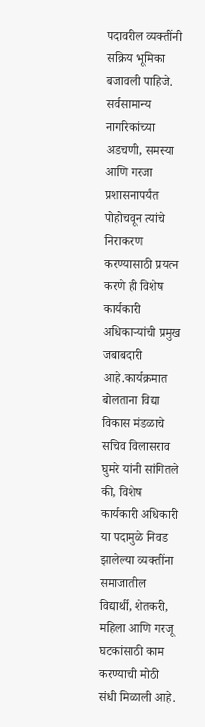पदावरील व्यक्तींनी सक्रिय भूमिका बजावली पाहिजे. सर्वसामान्य नागरिकांच्या अडचणी, समस्या आणि गरजा प्रशासनापर्यंत पोहोचवून त्यांचे निराकरण करण्यासाठी प्रयत्न करणे ही विशेष कार्यकारी अधिकाऱ्यांची प्रमुख जबाबदारी आहे.कार्यक्रमात बोलताना विद्या विकास मंडळाचे सचिव विलासराव घुमरे यांनी सांगितले की, विशेष कार्यकारी अधिकारी या पदामुळे निवड झालेल्या व्यक्तींना समाजातील विद्यार्थी, शेतकरी, महिला आणि गरजू घटकांसाठी काम करण्याची मोठी संधी मिळाली आहे.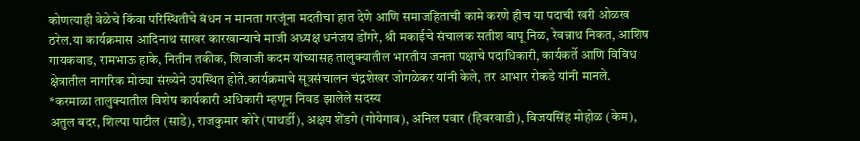कोणत्याही वेळेचे किंवा परिस्थितीचे बंधन न मानता गरजूंना मदतीचा हात देणे आणि समाजहिताची कामे करणे हीच या पदाची खरी ओळख ठरेल.या कार्यक्रमास आदिनाथ साखर कारखान्याचे माजी अध्यक्ष धनंजय डोंगरे, श्री मकाईचे संचालक सतीश बापू निळ, रेवन्नाथ निकत, आशिष गायकवाड, रामभाऊ हाके, नितीन तकीक, शिवाजी कदम यांच्यासह तालुक्यातील भारतीय जनता पक्षाचे पदाधिकारी, कार्यकर्ते आणि विविध क्षेत्रातील नागरिक मोठ्या संख्येने उपस्थित होते.कार्यक्रमाचे सूत्रसंचालन चंद्रशेखर जोगळेकर यांनी केले, तर आभार रोकडे यांनी मानले.
*करमाळा तालुक्यातील विशेष कार्यकारी अधिकारी म्हणून निवड झालेले सदस्य
अतुल बदर, शिल्पा पाटील (साडे), राजकुमार कोरे (पाथर्डी), अक्षय शेंडगे (गोयेगाव), अनिल पवार (हिवरवाडी), विजयसिंह मोहोळ (केम),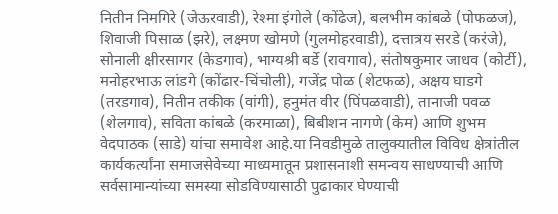नितीन निमगिरे (जेऊरवाडी), रेश्मा इंगोले (कोंढेज), बलभीम कांबळे (पोफळज), शिवाजी पिसाळ (झरे), लक्ष्मण खोमणे (गुलमोहरवाडी), दत्तात्रय सरडे (करंजे), सोनाली क्षीरसागर (केडगाव), भाग्यश्री बर्डे (रावगाव), संतोषकुमार जाधव (कोर्टी), मनोहरभाऊ लांडगे (कोंढार-चिंचोली), गजेंद्र पोळ (शेटफळ), अक्षय घाडगे (तरडगाव), नितीन तकीक (वांगी), हनुमंत वीर (पिंपळवाडी), तानाजी पवळ (शेलगाव), सविता कांबळे (करमाळा), बिबीशन नागणे (केम) आणि शुभम वेदपाठक (साडे) यांचा समावेश आहे.या निवडीमुळे तालुक्यातील विविध क्षेत्रांतील कार्यकर्त्यांना समाजसेवेच्या माध्यमातून प्रशासनाशी समन्वय साधण्याची आणि सर्वसामान्यांच्या समस्या सोडविण्यासाठी पुढाकार घेण्याची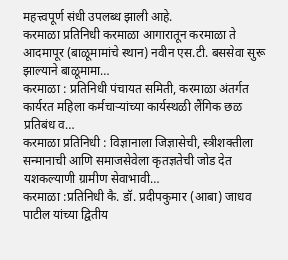महत्त्वपूर्ण संधी उपलब्ध झाली आहे.
करमाळा प्रतिनिधी करमाळा आगारातून करमाळा ते आदमापूर (बाळूमामांचे स्थान) नवीन एस.टी. बससेवा सुरू झाल्याने बाळूमामा…
करमाळा : प्रतिनिधी पंचायत समिती, करमाळा अंतर्गत कार्यरत महिला कर्मचाऱ्यांच्या कार्यस्थळी लैंगिक छळ प्रतिबंध व…
करमाळा प्रतिनिधी : विज्ञानाला जिज्ञासेची, स्त्रीशक्तीला सन्मानाची आणि समाजसेवेला कृतज्ञतेची जोड देत यशकल्याणी ग्रामीण सेवाभावी…
करमाळा :प्रतिनिधी कै. डॉ. प्रदीपकुमार (आबा) जाधव पाटील यांच्या द्वितीय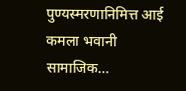पुण्यस्मरणानिमित्त आई कमला भवानी सामाजिक…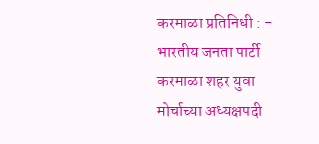करमाळा प्रतिनिधी : - भारतीय जनता पार्टी करमाळा शहर युवा मोर्चाच्या अध्यक्षपदी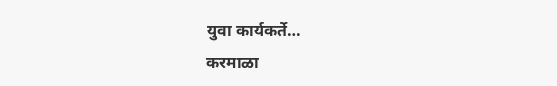युवा कार्यकर्ते…
करमाळा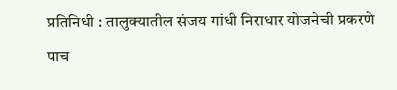प्रतिनिधी : तालुक्यातील संजय गांधी निराधार योजनेची प्रकरणे पाच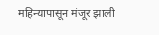महिन्यापासून मंजूर झाली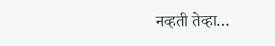नव्हती तेव्हा…